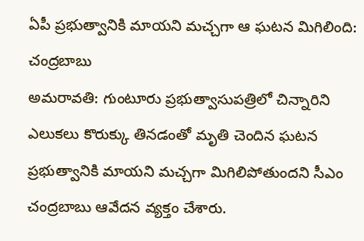ఏపీ ప్రభుత్వానికి మాయని మచ్చగా ఆ ఘటన మిగిలింది: చంద్రబాబు
అమరావతి: గుంటూరు ప్రభుత్వాసుపత్రిలో చిన్నారిని ఎలుకలు కొరుక్కు తినడంతో మృతి చెందిన ఘటన ప్రభుత్వానికి మాయని మచ్చగా మిగిలిపోతుందని సీఎం చంద్రబాబు ఆవేదన వ్యక్తం చేశారు.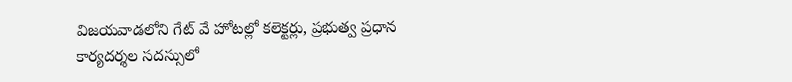విజయవాడలోని గేట్ వే హోటల్లో కలెక్టర్లు, ప్రభుత్వ ప్రధాన కార్యదర్శల సదస్సులో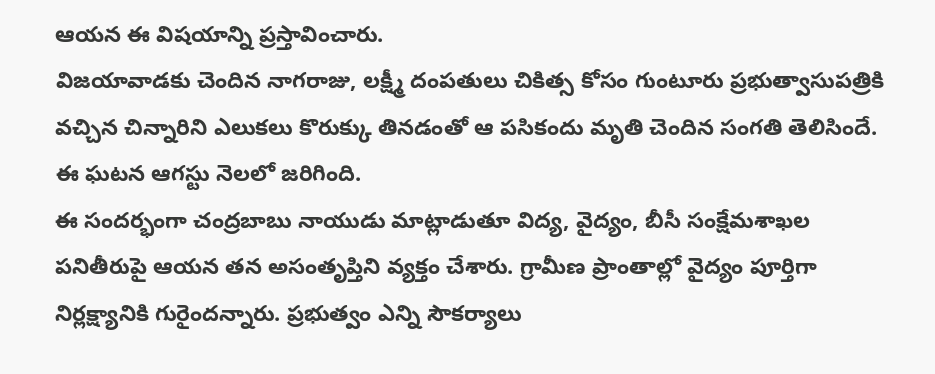ఆయన ఈ విషయాన్ని ప్రస్తావించారు.
విజయావాడకు చెందిన నాగరాజు, లక్ష్మీ దంపతులు చికిత్స కోసం గుంటూరు ప్రభుత్వాసుపత్రికి వచ్చిన చిన్నారిని ఎలుకలు కొరుక్కు తినడంతో ఆ పసికందు మృతి చెందిన సంగతి తెలిసిందే. ఈ ఘటన ఆగస్టు నెలలో జరిగింది.
ఈ సందర్భంగా చంద్రబాబు నాయుడు మాట్లాడుతూ విద్య, వైద్యం, బీసీ సంక్షేమశాఖల పనితీరుపై ఆయన తన అసంతృప్తిని వ్యక్తం చేశారు. గ్రామీణ ప్రాంతాల్లో వైద్యం పూర్తిగా నిర్లక్ష్యానికి గురైందన్నారు. ప్రభుత్వం ఎన్ని సౌకర్యాలు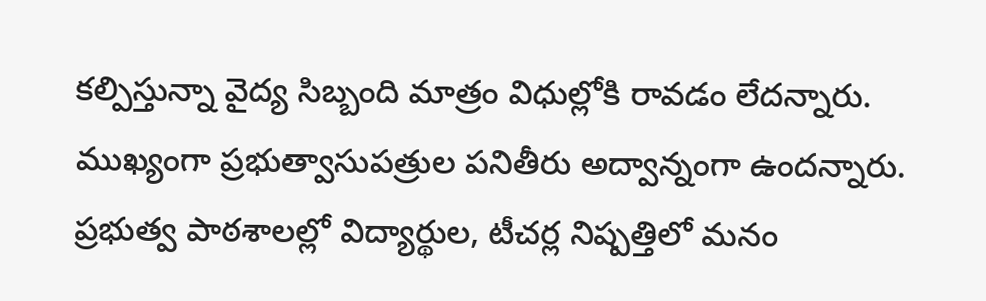కల్పిస్తున్నా వైద్య సిబ్బంది మాత్రం విధుల్లోకి రావడం లేదన్నారు.
ముఖ్యంగా ప్రభుత్వాసుపత్రుల పనితీరు అద్వాన్నంగా ఉందన్నారు. ప్రభుత్వ పాఠశాలల్లో విద్యార్థుల, టీచర్ల నిష్పత్తిలో మనం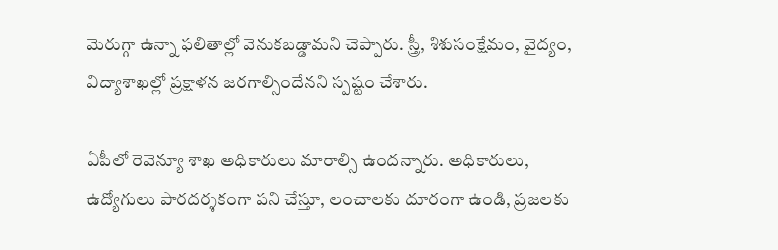మెరుగ్గా ఉన్నా ఫలితాల్లో వెనుకబడ్డామని చెప్పారు. స్త్రీ, శిశుసంక్షేమం, వైద్యం, విద్యాశాఖల్లో ప్రక్షాళన జరగాల్సిందేనని స్పష్టం చేశారు.

ఏపీలో రెవెన్యూ శాఖ అధికారులు మారాల్సి ఉందన్నారు. అధికారులు, ఉద్యోగులు పారదర్శకంగా పని చేస్తూ, లంచాలకు దూరంగా ఉండి, ప్రజలకు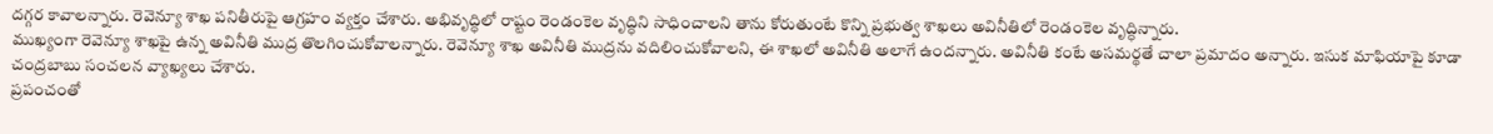దగ్గర కావాలన్నారు. రెవెన్యూ శాఖ పనితీరుపై ఆగ్రహం వ్యక్తం చేశారు. అభివృద్ధిలో రాష్టం రెండంకెల వృద్ధిని సాధించాలని తాను కోరుతుంటే కొన్ని ప్రభుత్వ శాఖలు అవినీతిలో రెండంకెల వృద్ధిన్నారు.
ముఖ్యంగా రెవెన్యూ శాఖపై ఉన్న అవినీతి ముద్ర తొలగించుకోవాలన్నారు. రెవెన్యూ శాఖ అవినీతి ముద్రను వదిలించుకోవాలని, ఈ శాఖలో అవినీతి అలాగే ఉందన్నారు. అవినీతి కంటే అసమర్థతే చాలా ప్రమాదం అన్నారు. ఇసుక మాఫియాపై కూడా చంద్రబాబు సంచలన వ్యాఖ్యలు చేశారు.
ప్రపంచంతో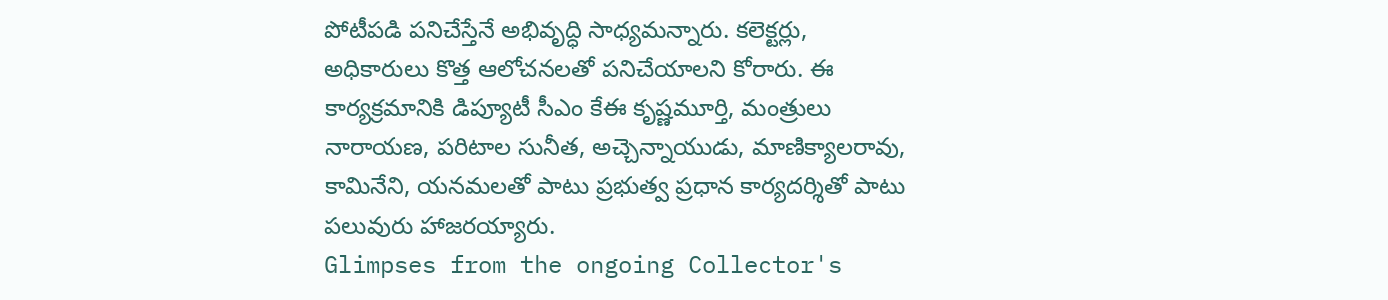పోటీపడి పనిచేస్తేనే అభివృద్ధి సాధ్యమన్నారు. కలెక్టర్లు, అధికారులు కొత్త ఆలోచనలతో పనిచేయాలని కోరారు. ఈ కార్యక్రమానికి డిప్యూటీ సీఎం కేఈ కృష్ణమూర్తి, మంత్రులు నారాయణ, పరిటాల సునీత, అచ్చెన్నాయుడు, మాణిక్యాలరావు, కామినేని, యనమలతో పాటు ప్రభుత్వ ప్రధాన కార్యదర్శితో పాటు పలువురు హాజరయ్యారు.
Glimpses from the ongoing Collector's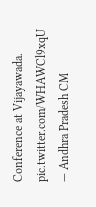Conference at Vijayawada. pic.twitter.com/WHAWCl9xqU
— Andhra Pradesh CM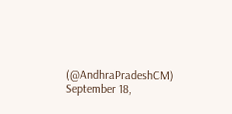(@AndhraPradeshCM) September 18,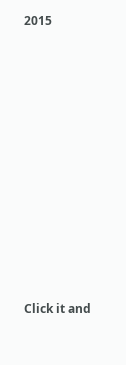2015











Click it and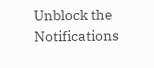Unblock the Notifications